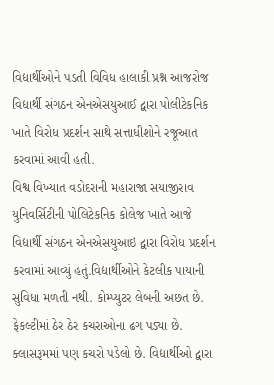વિદ્યાર્થીઓને પડતી વિવિધ હાલાકી પ્રશ્ન આજરોજ વિદ્યાર્થી સંગઠન એનએસયુઆઈ દ્વારા પોલીટેકનિક ખાતે વિરોધ પ્રદર્શન સાથે સત્તાધીશોને રજૂઆત કરવામાં આવી હતી.
વિશ્વ વિખ્યાત વડોદરાની મહારાજા સયાજીરાવ યુનિવર્સિટીની પોલિટેકનિક કોલેજ ખાતે આજે વિદ્યાર્થી સંગઠન એનએસયુઆઇ દ્વારા વિરોધ પ્રદર્શન કરવામાં આવ્યું હતું.વિદ્યાર્થીઓને કેટલીક પાયાની સુવિધા મળતી નથી. કોમ્પ્યુટર લેબની અછત છે. ફેકલ્ટીમાં ઠેર ઠેર કચરાઓના ઢગ પડ્યા છે. ક્લાસરૂમમાં પણ કચરો પડેલો છે. વિદ્યાર્થીઓ દ્વારા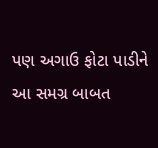પણ અગાઉ ફોટા પાડીને આ સમગ્ર બાબત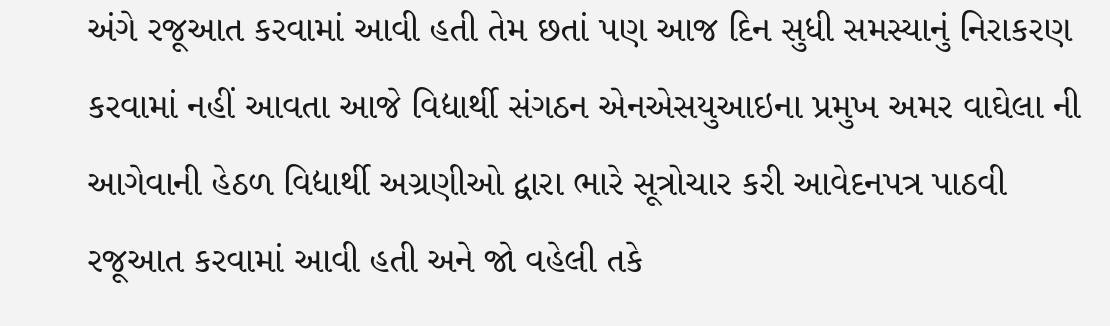અંગે રજૂઆત કરવામાં આવી હતી તેમ છતાં પણ આજ દિન સુધી સમસ્યાનું નિરાકરણ કરવામાં નહીં આવતા આજે વિદ્યાર્થી સંગઠન એનએસયુઆઇના પ્રમુખ અમર વાઘેલા ની આગેવાની હેઠળ વિદ્યાર્થી અગ્રણીઓ દ્વારા ભારે સૂત્રોચાર કરી આવેદનપત્ર પાઠવી રજૂઆત કરવામાં આવી હતી અને જો વહેલી તકે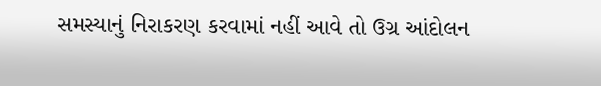સમસ્યાનું નિરાકરણ કરવામાં નહીં આવે તો ઉગ્ર આંદોલન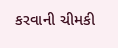કરવાની ચીમકી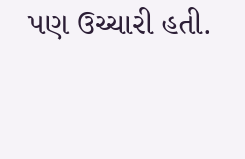પણ ઉચ્ચારી હતી.